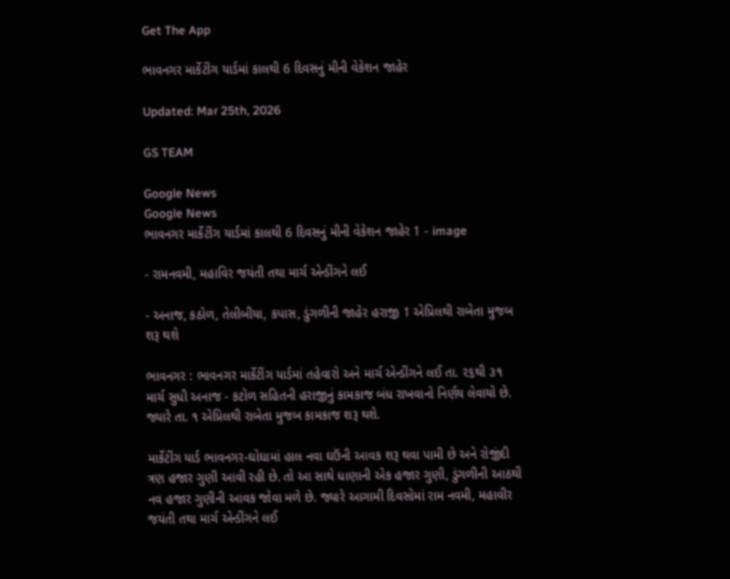Get The App

ભાવનગર માર્કેટીંગ યાર્ડમાં કાલથી 6 દિવસનું મીની વેકેશન જાહેર

Updated: Mar 25th, 2026

GS TEAM

Google News
Google News
ભાવનગર માર્કેટીંગ યાર્ડમાં કાલથી 6 દિવસનું મીની વેકેશન જાહેર 1 - image

- રામનવમી, મહાવિર જયંતી તથા માર્ચ એન્ડીંગને લઈ

- અનાજ, કઠોળ, તેલીબીયા, કપાસ, ડુંગળીની જાહેર હરાજી 1 એપ્રિલથી રાબેતા મુજબ શરૂ થશે

ભાવનગર : ભાવનગર માર્કેટીંગ યાર્ડમાં તહેવારો અને માર્ચ એન્ડીંગને લઈ તા. ૨૬થી ૩૧ માર્ચ સુધી અનાજ - કટોળ સહિતની હરાજીનું કામકાજ બંધ રાખવાનો નિર્ણય લેવાયો છે. જ્યારે તા. ૧ એપ્રિલથી રાબેતા મુજબ કામકાજ શરૂ થશે.

માર્કેટીંગ યાર્ડ ભાવનગર-ઘોઘામાં હાલ નવા ઘઉંની આવક શરૂ થવા પામી છે અને રોજીંદી ત્રણ હજાર ગુણી આવી રહી છે. તો આ સાથે ધાણાની એક હજાર ગુણી, ડુંગળીની આઠથી નવ હજાર ગુણીની આવક જોવા મળે છે. જ્યારે આગામી દિવસોમાં રામ નવમી, મહાવીર જયંતી તથા માર્ચ એન્ડીંગને લઈ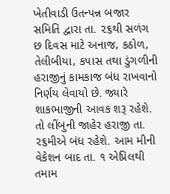ખેતીવાડી ઉતન્પન્ન બજાર સમિતિ દ્વારા તા. ૨૬થી સળંગ છ દિવસ માટે અનાજ, કઠોળ, તેલીબીયા, કપાસ તથા ડુંગળીની હરાજીનું કામકાજ બંધ રાખવાનો નિર્ણય લેવાયો છે. જ્યારે શાકભાજીની આવક શરૂ રહેશે. તો લીંબુની જાહેર હરાજી તા. ૨૬મીએ બંધ રહેશે. આમ મીની વેકેશન બાદ તા. ૧ એપ્રિલથી તમામ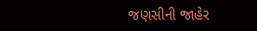જણસીની જાહેર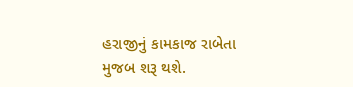હરાજીનું કામકાજ રાબેતા મુજબ શરૂ થશે.